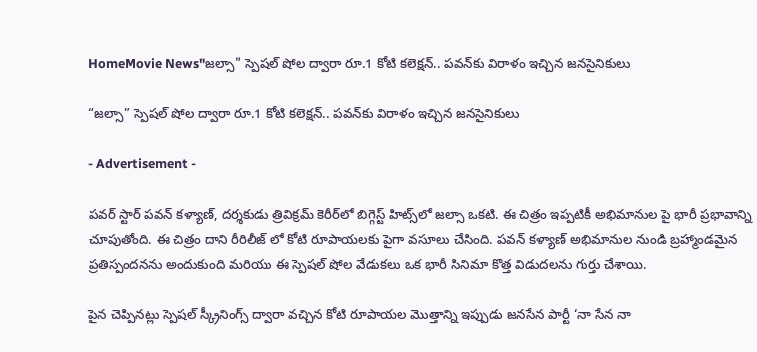HomeMovie News"జల్సా" స్పెషల్ షోల ద్వారా రూ.1 కోటి కలెక్షన్.. పవన్‌కు విరాళం ఇచ్చిన జనసైనికులు

“జల్సా” స్పెషల్ షోల ద్వారా రూ.1 కోటి కలెక్షన్.. పవన్‌కు విరాళం ఇచ్చిన జనసైనికులు

- Advertisement -

పవర్ స్టార్ పవన్ కళ్యాణ్, దర్శకుడు త్రివిక్రమ్ కెరీర్‌లో బిగ్గెస్ట్ హిట్స్‌లో జల్సా ఒకటి. ఈ చిత్రం ఇప్పటికీ అభిమానుల పై భారీ ప్రభావాన్ని చూపుతోంది. ఈ చిత్రం దాని రీరిలీజ్ లో కోటి రూపాయలకు పైగా వసూలు చేసింది. పవన్ కళ్యాణ్ అభిమానుల నుండి బ్రహ్మాండమైన ప్రతిస్పందనను అందుకుంది మరియు ఈ స్పెషల్ షోల వేడుకలు ఒక భారీ సినిమా కొత్త విడుదలను గుర్తు చేశాయి.

పైన చెప్పినట్లు స్పెషల్ స్క్రీనింగ్స్ ద్వారా వచ్చిన కోటి రూపాయల మొత్తాన్ని ఇప్పుడు జనసేన పార్టీ ‘నా సేన నా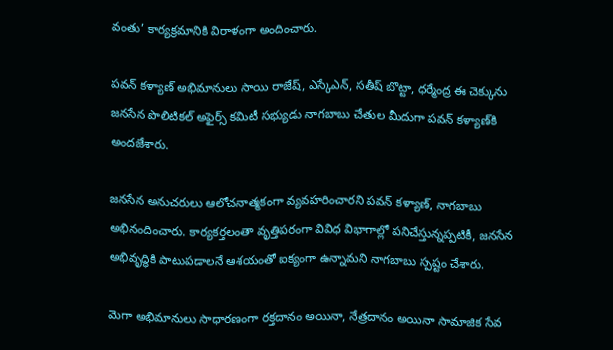వంతు’ కార్యక్రమానికి విరాళంగా అందించారు.

పవన్ కళ్యాణ్ అభిమానులు సాయి రాజేష్, ఎస్కేఎన్, సతీష్ బొట్టా, ధర్మేంద్ర ఈ చెక్కును జనసేన పొలిటికల్ అఫైర్స్ కమిటీ సభ్యుడు నాగబాబు చేతుల మీదుగా పవన్ కళ్యాణ్‌కి అందజేశారు.

జనసేన అనుచరులు ఆలోచనాత్మకంగా వ్యవహరించారని పవన్ కళ్యాణ్, నాగబాబు అభినందించారు. కార్యకర్తలంతా వృత్తిపరంగా వివిధ విభాగాల్లో పనిచేస్తున్నప్పటికీ, జనసేన అభివృద్ధికి పాటుపడాలనే ఆశయంతో ఐక్యంగా ఉన్నామని నాగబాబు స్పష్టం చేశారు.

మెగా అభిమానులు సాధారణంగా రక్తదానం అయినా, నేత్రదానం అయినా సామాజిక సేవ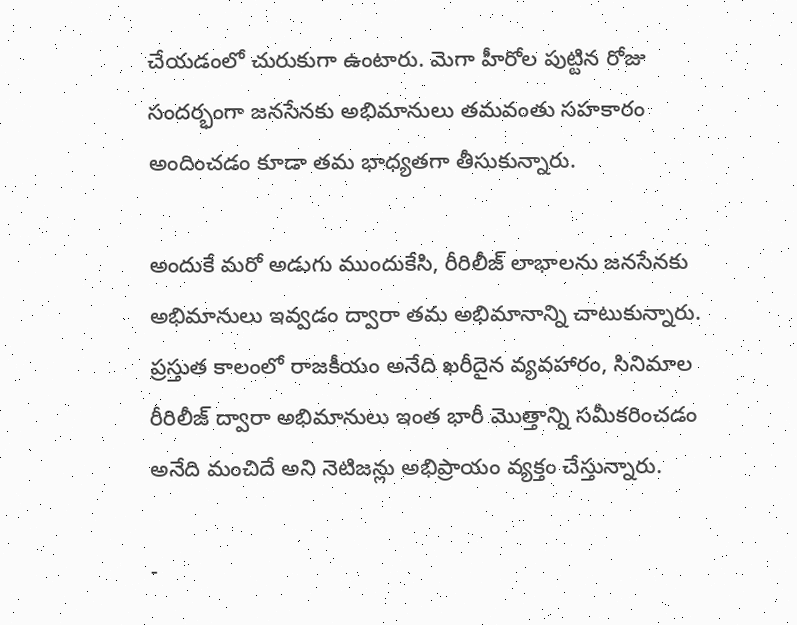చేయడంలో చురుకుగా ఉంటారు. మెగా హీరోల పుట్టిన రోజు సందర్భంగా జనసేనకు అభిమానులు తమవంతు సహకారం అందించడం కూడా తమ భాధ్యతగా తీసుకున్నారు.

అందుకే మరో అడుగు ముందుకేసి, రీరిలీజ్ లాభాలను జనసేనకు అభిమానులు ఇవ్వడం ద్వారా తమ అభిమానాన్ని చాటుకున్నారు. ప్రస్తుత కాలంలో రాజకీయం అనేది ఖరీదైన వ్యవహారం, సినిమాల రీరిలీజ్ ద్వారా అభిమానులు ఇంత భారీ మొత్తాన్ని సమీకరించడం అనేది మంచిదే అని నెటిజన్లు అభిప్రాయం వ్యక్తం చేస్తున్నారు.

-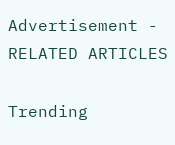Advertisement -
RELATED ARTICLES

Trending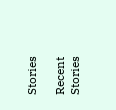Stories

Recent Stories